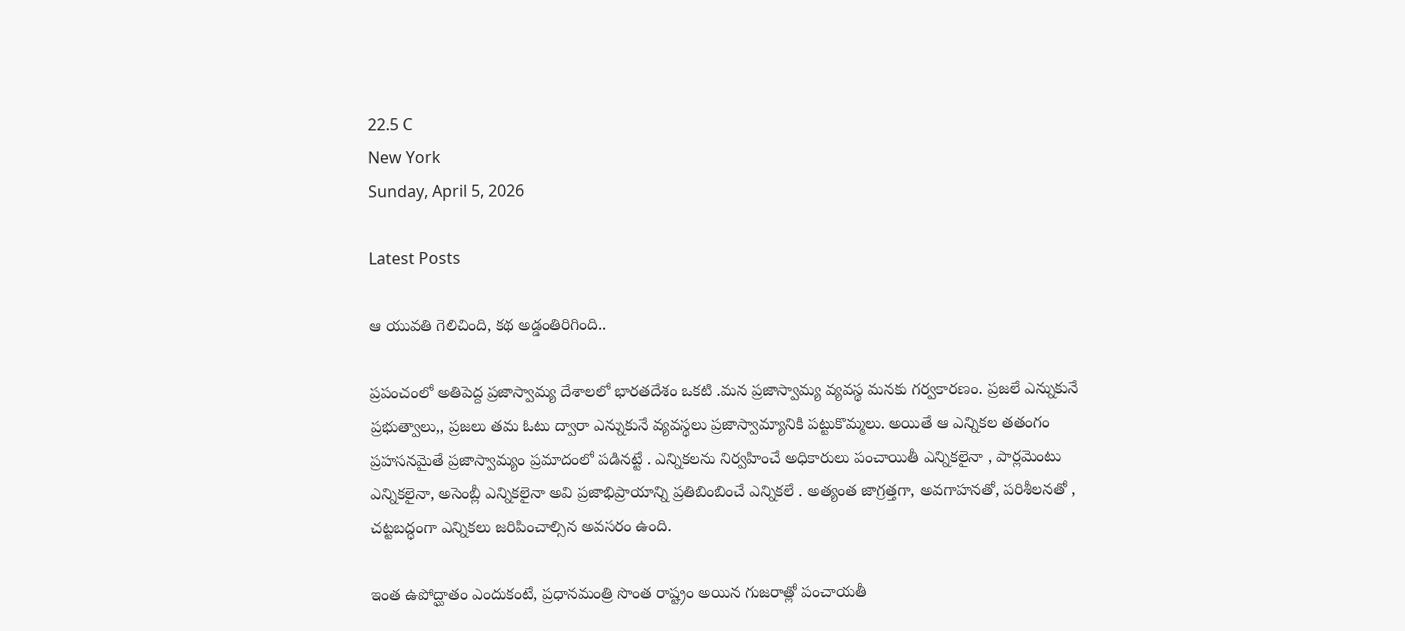22.5 C
New York
Sunday, April 5, 2026

Latest Posts

ఆ యువతి గెలిచింది, కథ అడ్డంతిరిగింది..

ప్రపంచంలో అతిపెద్ద ప్రజాస్వామ్య దేశాలలో భారతదేశం ఒకటి .మన ప్రజాస్వామ్య వ్యవస్థ మనకు గర్వకారణం. ప్రజలే ఎన్నుకునే ప్రభుత్వాలు,, ప్రజలు తమ ఓటు ద్వారా ఎన్నుకునే వ్యవస్థలు ప్రజాస్వామ్యానికి పట్టుకొమ్మలు. అయితే ఆ ఎన్నికల తతంగం ప్రహసనమైతే ప్రజాస్వామ్యం ప్రమాదంలో పడినట్టే . ఎన్నికలను నిర్వహించే అధికారులు పంచాయితీ ఎన్నికలైనా , పార్లమెంటు ఎన్నికలైనా, అసెంబ్లీ ఎన్నికలైనా అవి ప్రజాభిప్రాయాన్ని ప్రతిబింబించే ఎన్నికలే . అత్యంత జాగ్రత్తగా, అవగాహనతో, పరిశీలనతో , చట్టబద్ధంగా ఎన్నికలు జరిపించాల్సిన అవసరం ఉంది.

ఇంత ఉపోద్ఘాతం ఎందుకంటే, ప్రధానమంత్రి సొంత రాష్ట్రం అయిన గుజరాత్లో పంచాయతీ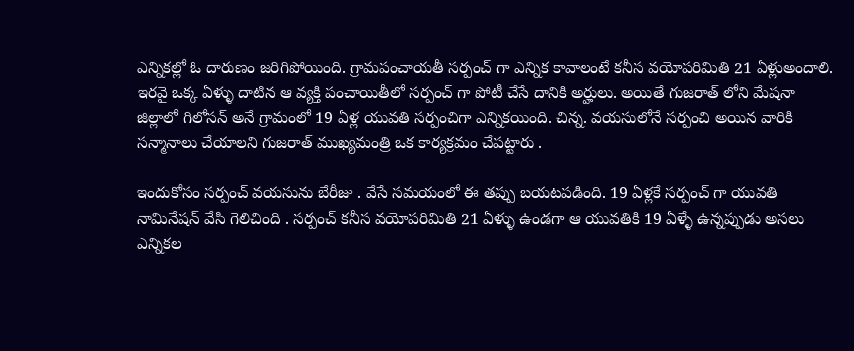ఎన్నికల్లో ఓ దారుణం జరిగిపోయింది. గ్రామపంచాయతీ సర్పంచ్ గా ఎన్నిక కావాలంటే కనీస వయోపరిమితి 21 ఏళ్లుఅందాలి. ఇరవై ఒక్క ఏళ్ళు దాటిన ఆ వ్యక్తి పంచాయితీలో సర్పంచ్ గా పోటీ చేసే దానికి అర్హులు. అయితే గుజరాత్ లోని మేషనా జిల్లాలో గిలోసన్ అనే గ్రామంలో 19 ఏళ్ల యువతి సర్పంచిగా ఎన్నికయింది. చిన్న. వయసులోనే సర్పంచి అయిన వారికి సన్మానాలు చేయాలని గుజరాత్ ముఖ్యమంత్రి ఒక కార్యక్రమం చేపట్టారు .

ఇందుకోసం సర్పంచ్ వయసును బేరీజు . వేసే సమయంలో ఈ తప్పు బయటపడింది. 19 ఏళ్లకే సర్పంచ్ గా యువతి నామినేషన్ వేసి గెలిచింది . సర్పంచ్ కనీస వయోపరిమితి 21 ఏళ్ళు ఉండగా ఆ యువతికి 19 ఏళ్ళే ఉన్నప్పుడు అసలు ఎన్నికల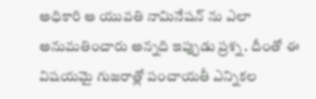అధికారి ఆ యువతి నామినేషన్ ను ఎలా అనుమతించారు అన్నది ఇప్పుడు ప్రశ్న . దీంతో ఈ విషయమై గుజరాత్లో పంచాయతీ ఎన్నికల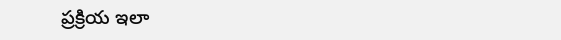ప్రక్రియ ఇలా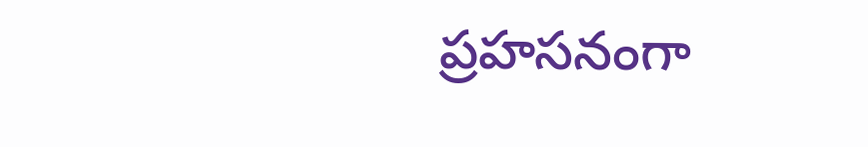ప్రహసనంగా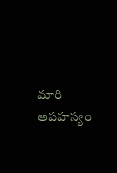మారి అపహస్యం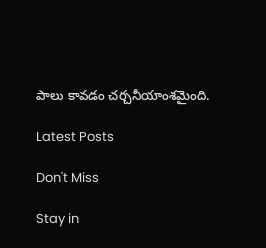పాలు కావడం చర్చనీయాంశమైంది.

Latest Posts

Don't Miss

Stay in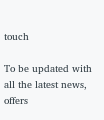touch

To be updated with all the latest news, offers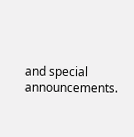and special announcements.